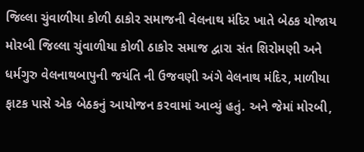જિલ્લા ચુંવાળીયા કોળી ઠાકોર સમાજની વેલનાથ મંદિર ખાતે બેઠક યોજાય મોરબી જિલ્લા ચુંવાળીયા કોળી ઠાકોર સમાજ દ્વારા સંત શિરોમણી અને ધર્મગુરુ વેલનાથબાપુની જયંતિ ની ઉજવણી અંગે વેલનાથ મંદિર, માળીયા ફાટક પાસે એક બેઠકનું આયોજન કરવામાં આવ્યું હતું. અને જેમાં મોરબી,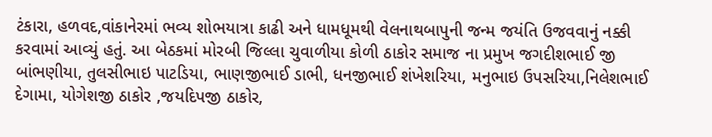ટંકારા, હળવદ,વાંકાનેરમાં ભવ્ય શોભયાત્રા કાઢી અને ધામધૂમથી વેલનાથબાપુની જન્મ જયંતિ ઉજવવાનું નક્કી કરવામાં આવ્યું હતું. આ બેઠકમાં મોરબી જિલ્લા ચુવાળીયા કોળી ઠાકોર સમાજ ના પ્રમુખ જગદીશભાઈ જી બાંભણીયા, તુલસીભાઇ પાટડિયા, ભાણજીભાઈ ડાભી, ધનજીભાઈ શંખેશરિયા, મનુભાઇ ઉપસરિયા,નિલેશભાઈ દેગામા, યોગેશજી ઠાકોર ,જયદિપજી ઠાકોર,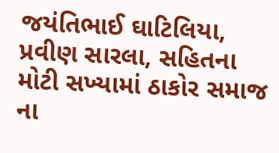જયંતિભાઈ ઘાટિલિયા, પ્રવીણ સારલા, સહિતના મોટી સખ્યામાં ઠાકોર સમાજ ના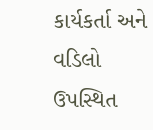કાર્યકર્તા અને વડિલો ઉપસ્થિત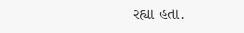રહ્યા હતા.